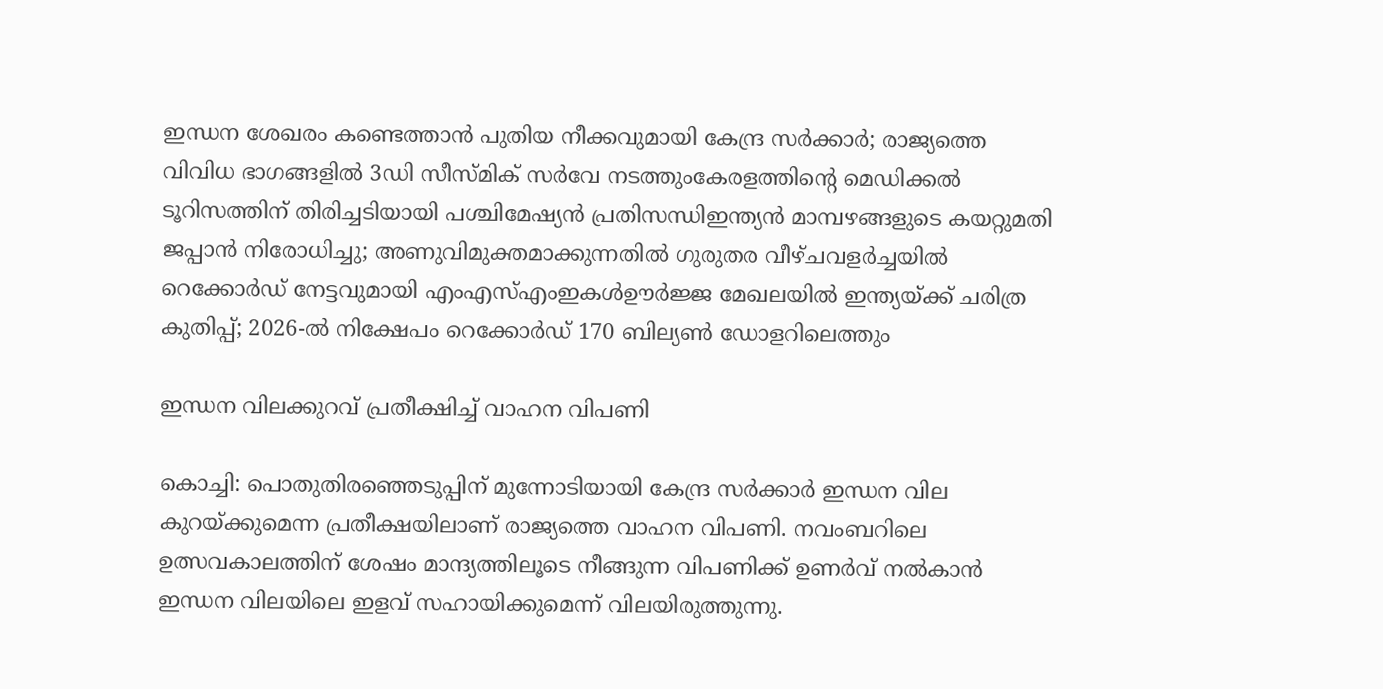ഇന്ധന ശേഖരം കണ്ടെത്താൻ പുതിയ നീക്കവുമായി കേന്ദ്ര സര്‍ക്കാര്‍; രാജ്യത്തെ വിവിധ ഭാഗങ്ങളില്‍ 3ഡി സീസ്മിക് സര്‍വേ നടത്തുംകേരളത്തിന്റെ മെഡിക്കല്‍ ടൂറിസത്തിന് തിരിച്ചടിയായി പശ്ചിമേഷ്യന്‍ പ്രതിസന്ധിഇന്ത്യൻ മാമ്പഴങ്ങളുടെ കയറ്റുമതി ജപ്പാൻ നിരോധിച്ചു; അണുവിമുക്തമാക്കുന്നതിൽ ഗുരുതര വീഴ്ചവളർച്ചയിൽ റെക്കോർഡ് നേട്ടവുമായി എംഎസ്എംഇകൾഊർജ്ജ മേഖലയിൽ ഇന്ത്യയ്ക്ക് ചരിത്ര കുതിപ്പ്; 2026-ൽ നിക്ഷേപം റെക്കോർഡ് 170 ബില്യൺ ഡോളറിലെത്തും

ഇന്ധന വിലക്കുറവ് പ്രതീക്ഷിച്ച് വാഹന വിപണി

കൊച്ചി: പൊതുതിരഞ്ഞെടുപ്പിന് മുന്നോടിയായി കേന്ദ്ര സർക്കാർ ഇന്ധന വില കുറയ്ക്കുമെന്ന പ്രതീക്ഷയിലാണ് രാജ്യത്തെ വാഹന വിപണി. നവംബറിലെ ഉത്സവകാലത്തിന് ശേഷം മാന്ദ്യത്തിലൂടെ നീങ്ങുന്ന വിപണിക്ക് ഉണർവ് നൽകാൻ ഇന്ധന വിലയിലെ ഇളവ് സഹായിക്കുമെന്ന് വിലയിരുത്തുന്നു.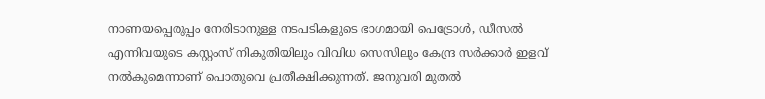നാണയപ്പെരുപ്പം നേരിടാനുള്ള നടപടികളുടെ ഭാഗമായി പെട്രോൾ, ഡീസൽ എന്നിവയുടെ കസ്റ്റംസ് നികുതിയിലും വിവിധ സെസിലും കേന്ദ്ര സർക്കാർ ഇളവ് നൽകുമെന്നാണ് പൊതുവെ പ്രതീക്ഷിക്കുന്നത്. ജനുവരി മുതൽ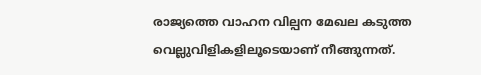രാജ്യത്തെ വാഹന വില്പന മേഖല കടുത്ത വെല്ലുവിളികളിലൂടെയാണ് നീങ്ങുന്നത്.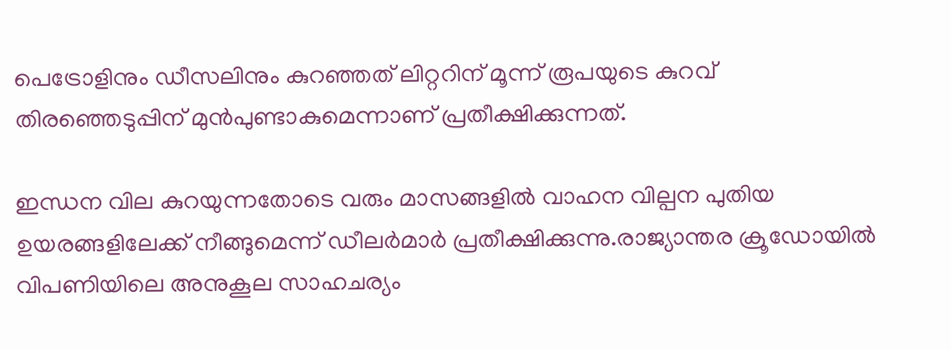പെട്രോളിനും ഡീസലിനും കുറഞ്ഞത് ലിറ്ററിന് മൂന്ന് രൂപയുടെ കുറവ് തിരഞ്ഞെടുപ്പിന് മുൻപുണ്ടാകുമെന്നാണ് പ്രതീക്ഷിക്കുന്നത്.

ഇന്ധന വില കുറയുന്നതോടെ വരും മാസങ്ങളിൽ വാഹന വില്പന പുതിയ ഉയരങ്ങളിലേക്ക് നീങ്ങുമെന്ന് ഡീലർമാർ പ്രതീക്ഷിക്കുന്നു.രാജ്യാന്തര ക്രൂഡോയിൽ വിപണിയിലെ അനുകൂല സാഹചര്യം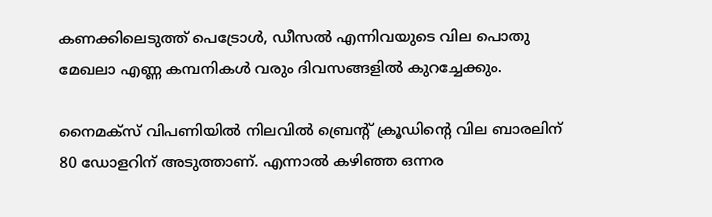കണക്കിലെടുത്ത് പെട്രോൾ, ഡീസൽ എന്നിവയുടെ വില പൊതു മേഖലാ എണ്ണ കമ്പനികൾ വരും ദിവസങ്ങളിൽ കുറച്ചേക്കും.

നൈമക്സ് വിപണിയിൽ നിലവിൽ ബ്രെന്റ് ക്രൂഡിന്റെ വില ബാരലിന് 80 ഡോളറിന് അടുത്താണ്. എന്നാൽ കഴിഞ്ഞ ഒന്നര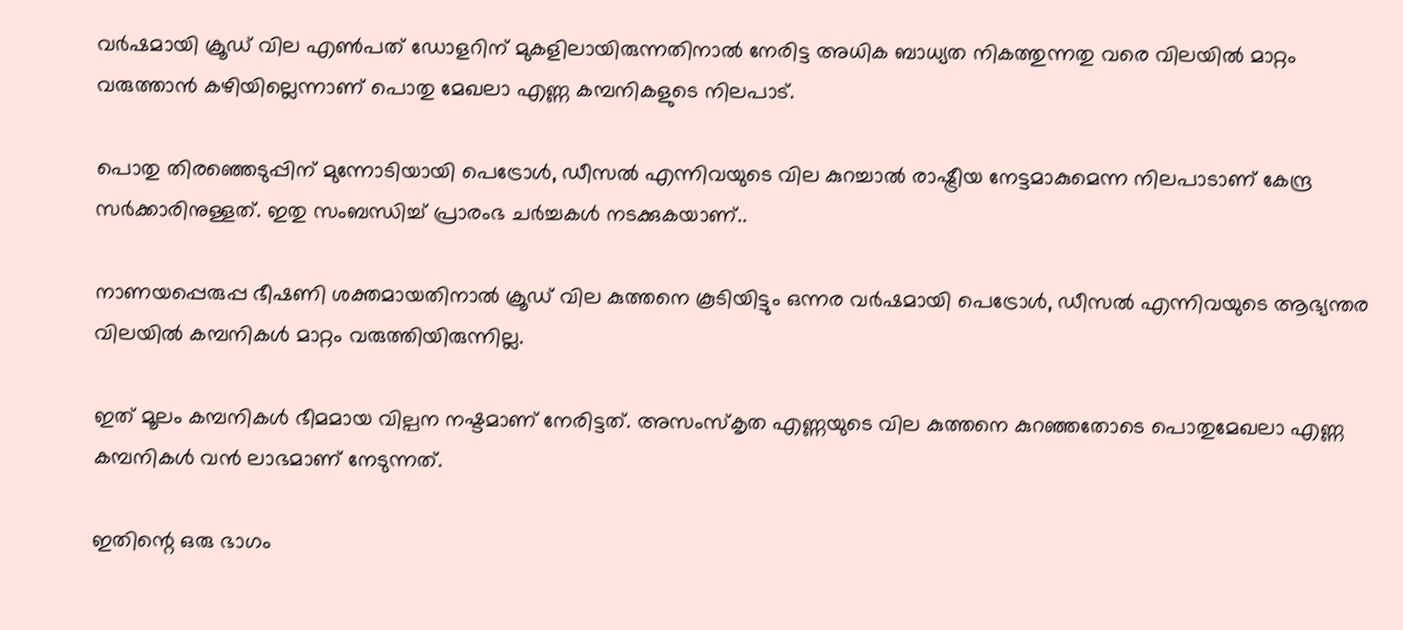വർഷമായി ക്രൂഡ് വില എൺപത് ഡോളറിന് മുകളിലായിരുന്നതിനാൽ നേരിട്ട അധിക ബാധ്യത നികത്തുന്നതു വരെ വിലയിൽ മാറ്റം വരുത്താൻ കഴിയില്ലെന്നാണ് പൊതു മേഖലാ എണ്ണ കമ്പനികളുടെ നിലപാട്.

പൊതു തിരഞ്ഞെടുപ്പിന് മുന്നോടിയായി പെട്രോൾ, ഡീസൽ എന്നിവയുടെ വില കുറച്ചാൽ രാഷ്ട്രീയ നേട്ടമാകുമെന്ന നിലപാടാണ് കേന്ദ്ര സർക്കാരിനുള്ളത്. ഇതു സംബന്ധിച്ച് പ്രാരംഭ ചർച്ചകൾ നടക്കുകയാണ്..

നാണയപ്പെരുപ്പ ഭീഷണി ശക്തമായതിനാൽ ക്രൂഡ് വില കുത്തനെ കൂടിയിട്ടും ഒന്നര വർഷമായി പെട്രോൾ, ഡീസൽ എന്നിവയുടെ ആഭ്യന്തര വിലയിൽ കമ്പനികൾ മാറ്റം വരുത്തിയിരുന്നില്ല.

ഇത് മൂലം കമ്പനികൾ ഭീമമായ വില്പന നഷ്ടമാണ് നേരിട്ടത്. അസംസ്‌കൃത എണ്ണയുടെ വില കുത്തനെ കുറഞ്ഞതോടെ പൊതുമേഖലാ എണ്ണ കമ്പനികൾ വൻ ലാഭമാണ് നേടുന്നത്.

ഇതിന്റെ ഒരു ഭാഗം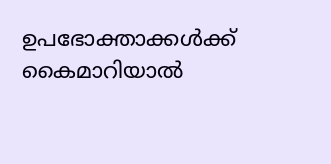ഉപഭോക്താക്കൾക്ക് കൈമാറിയാൽ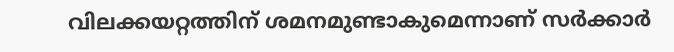വിലക്കയറ്റത്തിന് ശമനമുണ്ടാകുമെന്നാണ് സർക്കാർ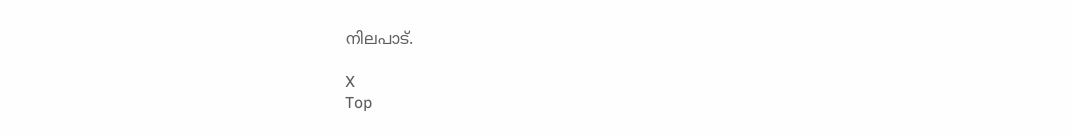നിലപാട്.

X
Top